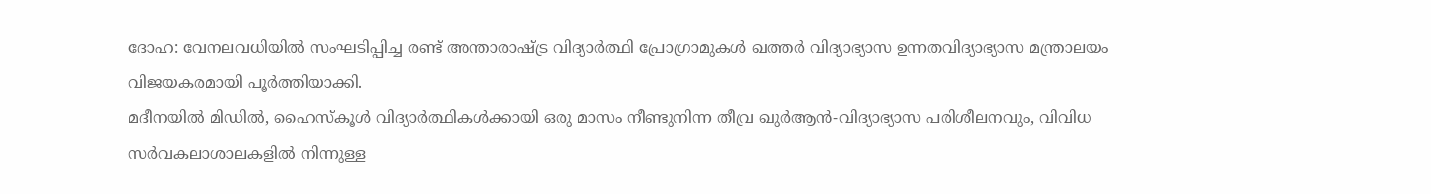ദോഹ: വേനലവധിയിൽ സംഘടിപ്പിച്ച രണ്ട് അന്താരാഷ്ട്ര വിദ്യാർത്ഥി പ്രോഗ്രാമുകൾ ഖത്തർ വിദ്യാഭ്യാസ ഉന്നതവിദ്യാഭ്യാസ മന്ത്രാലയം വിജയകരമായി പൂർത്തിയാക്കി.
മദീനയിൽ മിഡിൽ, ഹൈസ്കൂൾ വിദ്യാർത്ഥികൾക്കായി ഒരു മാസം നീണ്ടുനിന്ന തീവ്ര ഖുർആൻ-വിദ്യാഭ്യാസ പരിശീലനവും, വിവിധ സർവകലാശാലകളിൽ നിന്നുള്ള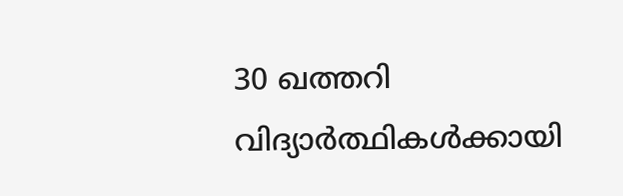30 ഖത്തറി വിദ്യാർത്ഥികൾക്കായി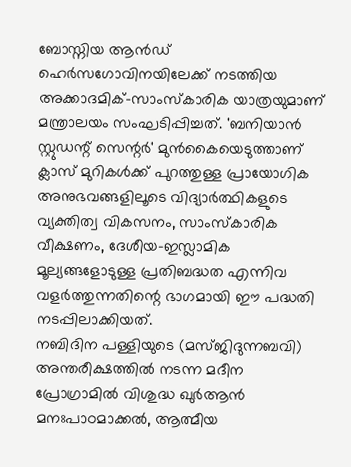ബോസ്നിയ ആൻഡ് ഹെർസഗോവിനയിലേക്ക് നടത്തിയ അക്കാദമിക്-സാംസ്കാരിക യാത്രയുമാണ് മന്ത്രാലയം സംഘടിപ്പിച്ചത്. 'ബനിയാൻ സ്റ്റുഡന്റ് സെന്റർ' മുൻകൈയെടുത്താണ് ക്ലാസ് മുറികൾക്ക് പുറത്തുള്ള പ്രായോഗിക അനുഭവങ്ങളിലൂടെ വിദ്യാർത്ഥികളുടെ വ്യക്തിത്വ വികസനം, സാംസ്കാരിക വീക്ഷണം, ദേശീയ-ഇസ്ലാമിക മൂല്യങ്ങളോടുള്ള പ്രതിബദ്ധത എന്നിവ വളർത്തുന്നതിന്റെ ഭാഗമായി ഈ പദ്ധതി നടപ്പിലാക്കിയത്.
നബിദിന പള്ളിയുടെ (മസ്ജിദുന്നബവി) അന്തരീക്ഷത്തിൽ നടന്ന മദീന പ്രോഗ്രാമിൽ വിശുദ്ധ ഖുർആൻ മനഃപാഠമാക്കൽ, ആത്മീയ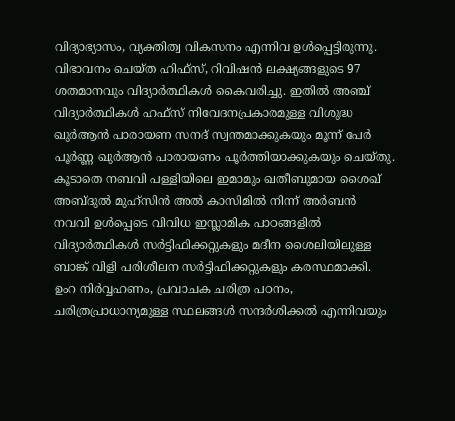വിദ്യാഭ്യാസം, വ്യക്തിത്വ വികസനം എന്നിവ ഉൾപ്പെട്ടിരുന്നു. വിഭാവനം ചെയ്ത ഹിഫ്സ്, റിവിഷൻ ലക്ഷ്യങ്ങളുടെ 97 ശതമാനവും വിദ്യാർത്ഥികൾ കൈവരിച്ചു. ഇതിൽ അഞ്ച് വിദ്യാർത്ഥികൾ ഹഫ്സ് നിവേദനപ്രകാരമുള്ള വിശുദ്ധ ഖുർആൻ പാരായണ സനദ് സ്വന്തമാക്കുകയും മൂന്ന് പേർ പൂർണ്ണ ഖുർആൻ പാരായണം പൂർത്തിയാക്കുകയും ചെയ്തു. കൂടാതെ നബവി പള്ളിയിലെ ഇമാമും ഖതീബുമായ ശൈഖ് അബ്ദുൽ മുഹ്സിൻ അൽ കാസിമിൽ നിന്ന് അർബൻ നവവി ഉൾപ്പെടെ വിവിധ ഇസ്ലാമിക പാഠങ്ങളിൽ വിദ്യാർത്ഥികൾ സർട്ടിഫിക്കറ്റുകളും മദീന ശൈലിയിലുള്ള ബാങ്ക് വിളി പരിശീലന സർട്ടിഫിക്കറ്റുകളും കരസ്ഥമാക്കി. ഉംറ നിർവ്വഹണം, പ്രവാചക ചരിത്ര പഠനം, ചരിത്രപ്രാധാന്യമുള്ള സ്ഥലങ്ങൾ സന്ദർശിക്കൽ എന്നിവയും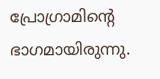പ്രോഗ്രാമിന്റെ ഭാഗമായിരുന്നു.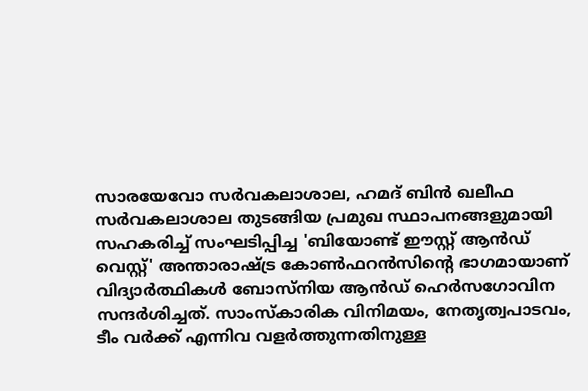സാരയേവോ സർവകലാശാല, ഹമദ് ബിൻ ഖലീഫ സർവകലാശാല തുടങ്ങിയ പ്രമുഖ സ്ഥാപനങ്ങളുമായി സഹകരിച്ച് സംഘടിപ്പിച്ച 'ബിയോണ്ട് ഈസ്റ്റ് ആൻഡ് വെസ്റ്റ്' അന്താരാഷ്ട്ര കോൺഫറൻസിന്റെ ഭാഗമായാണ് വിദ്യാർത്ഥികൾ ബോസ്നിയ ആൻഡ് ഹെർസഗോവിന സന്ദർശിച്ചത്. സാംസ്കാരിക വിനിമയം, നേതൃത്വപാടവം, ടീം വർക്ക് എന്നിവ വളർത്തുന്നതിനുള്ള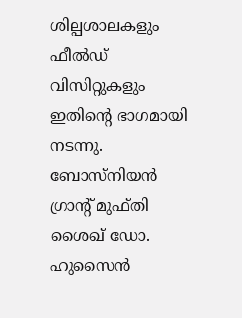ശില്പശാലകളും ഫീൽഡ് വിസിറ്റുകളും ഇതിന്റെ ഭാഗമായി നടന്നു. ബോസ്നിയൻ ഗ്രാന്റ് മുഫ്തി ശൈഖ് ഡോ. ഹുസൈൻ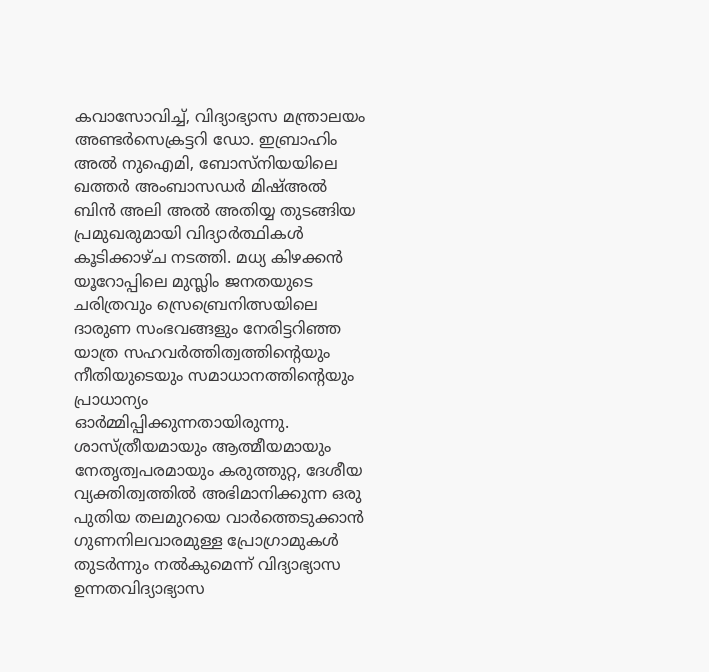കവാസോവിച്ച്, വിദ്യാഭ്യാസ മന്ത്രാലയം അണ്ടർസെക്രട്ടറി ഡോ. ഇബ്രാഹിം അൽ നുഐമി, ബോസ്നിയയിലെ ഖത്തർ അംബാസഡർ മിഷ്അൽ ബിൻ അലി അൽ അതിയ്യ തുടങ്ങിയ പ്രമുഖരുമായി വിദ്യാർത്ഥികൾ കൂടിക്കാഴ്ച നടത്തി. മധ്യ കിഴക്കൻ യൂറോപ്പിലെ മുസ്ലിം ജനതയുടെ ചരിത്രവും സ്രെബ്രെനിത്സയിലെ ദാരുണ സംഭവങ്ങളും നേരിട്ടറിഞ്ഞ യാത്ര സഹവർത്തിത്വത്തിന്റെയും നീതിയുടെയും സമാധാനത്തിന്റെയും പ്രാധാന്യം ഓർമ്മിപ്പിക്കുന്നതായിരുന്നു.
ശാസ്ത്രീയമായും ആത്മീയമായും നേതൃത്വപരമായും കരുത്തുറ്റ, ദേശീയ വ്യക്തിത്വത്തിൽ അഭിമാനിക്കുന്ന ഒരു പുതിയ തലമുറയെ വാർത്തെടുക്കാൻ ഗുണനിലവാരമുള്ള പ്രോഗ്രാമുകൾ തുടർന്നും നൽകുമെന്ന് വിദ്യാഭ്യാസ ഉന്നതവിദ്യാഭ്യാസ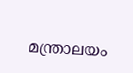മന്ത്രാലയം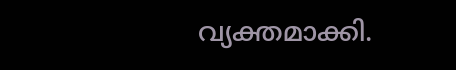വ്യക്തമാക്കി.